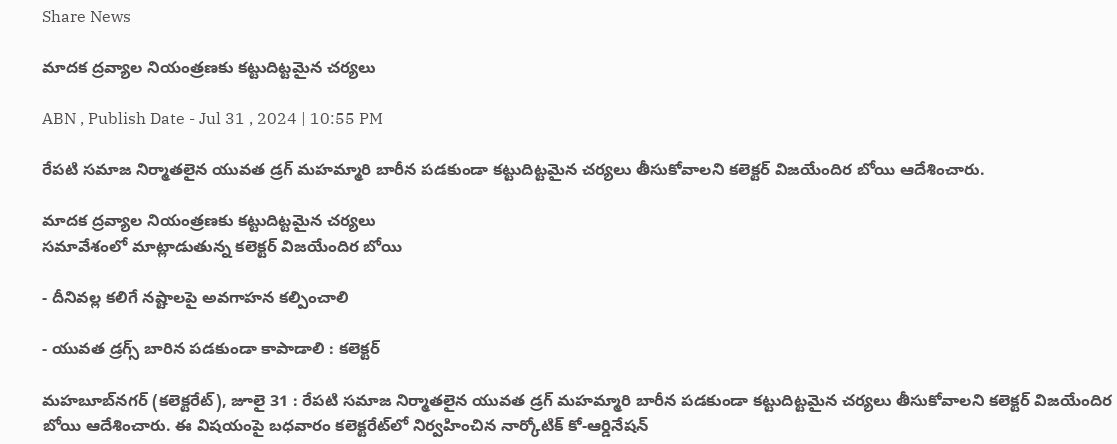Share News

మాదక ద్రవ్యాల నియంత్రణకు కట్టుదిట్టమైన చర్యలు

ABN , Publish Date - Jul 31 , 2024 | 10:55 PM

రేపటి సమాజ నిర్మాతలైన యువత డ్రగ్‌ మహమ్మారి బారీన పడకుండా కట్టుదిట్టమైన చర్యలు తీసుకోవాలని కలెక్టర్‌ విజయేందిర బోయి ఆదేశించారు.

మాదక ద్రవ్యాల నియంత్రణకు కట్టుదిట్టమైన చర్యలు
సమావేశంలో మాట్లాడుతున్న కలెక్టర్‌ విజయేందిర బోయి

- దీనివల్ల కలిగే నష్టాలపై అవగాహన కల్పించాలి

- యువత డ్రగ్స్‌ బారిన పడకుండా కాపాడాలి : కలెక్టర్‌

మహబూబ్‌నగర్‌ (కలెక్టరేట్‌), జూలై 31 : రేపటి సమాజ నిర్మాతలైన యువత డ్రగ్‌ మహమ్మారి బారీన పడకుండా కట్టుదిట్టమైన చర్యలు తీసుకోవాలని కలెక్టర్‌ విజయేందిర బోయి ఆదేశించారు. ఈ విషయంపై బధవారం కలెక్టరేట్‌లో నిర్వహించిన నార్కోటిక్‌ కో-ఆర్డినేషన్‌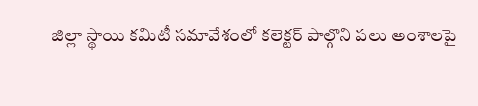జిల్లా స్థాయి కమిటీ సమావేశంలో కలెక్టర్‌ పాల్గొని పలు అంశాలపై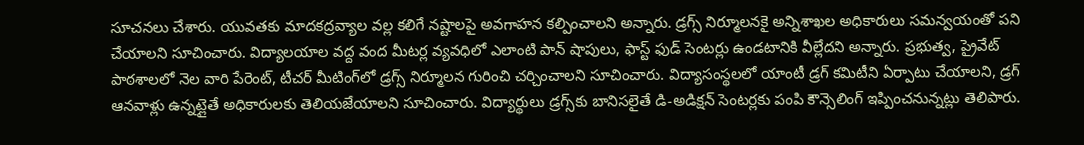సూచనలు చేశారు. యువతకు మాదకద్రవ్యాల వల్ల కలిగే నష్టాలపై అవగాహన కల్పించాలని అన్నారు. డ్రగ్స్‌ నిర్మూలనకై అన్నిశాఖల అధికారులు సమన్వయంతో పని చేయాలని సూచించారు. విద్యాలయాల వద్ద వంద మీటర్ల వ్యవధిలో ఎలాంటి పాన్‌ షాపులు, ఫాస్ట్‌ ఫుడ్‌ సెంటర్లు ఉండటానికి వీల్లేదని అన్నారు. ప్రభుత్వ, ప్రైవేట్‌ పాఠశాలలో నెల వారి పేరెంట్‌, టీచర్‌ మీటింగ్‌లో డ్రగ్స్‌ నిర్మూలన గురించి చర్చించాలని సూచించారు. విద్యాసంస్థలలో యాంటీ డ్రగ్‌ కమిటీని ఏర్పాటు చేయాలని, డ్రగ్‌ ఆనవాళ్లు ఉన్నట్లైతే అధికారులకు తెలియజేయాలని సూచించారు. విద్యార్థులు డ్రగ్స్‌కు బానిసలైతే డి-అడిక్షన్‌ సెంటర్లకు పంపి కౌన్సెలింగ్‌ ఇప్పించనున్నట్లు తెలిపారు.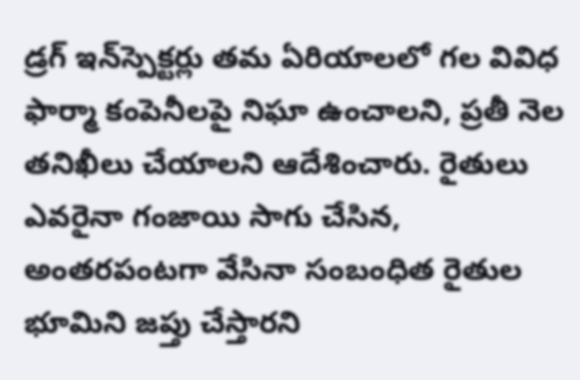డ్రగ్‌ ఇన్‌స్పెక్టర్లు తమ ఏరియాలలో గల వివిధ ఫార్మా కంపెనీలపై నిఘా ఉంచాలని, ప్రతీ నెల తనిఖీలు చేయాలని ఆదేశించారు. రైతులు ఎవరైనా గంజాయి సాగు చేసిన, అంతరపంటగా వేసినా సంబంధిత రైతుల భూమిని జప్తు చేస్తారని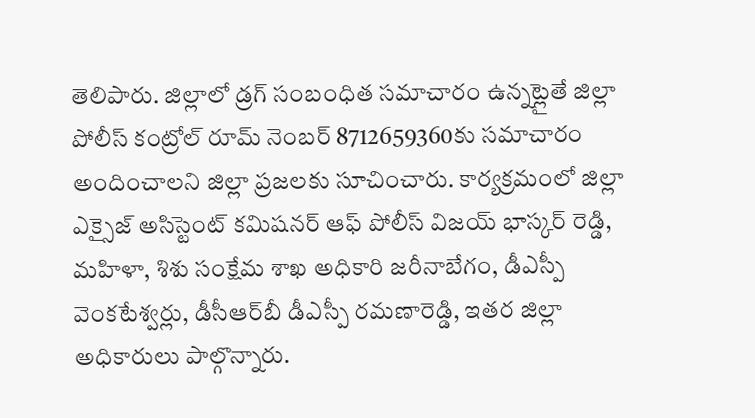తెలిపారు. జిల్లాలో డ్రగ్‌ సంబంధిత సమాచారం ఉన్నట్లైతే జిల్లా పోలీస్‌ కంట్రోల్‌ రూమ్‌ నెంబర్‌ 8712659360కు సమాచారం అందించాలని జిల్లా ప్రజలకు సూచించారు. కార్యక్రమంలో జిల్లా ఎక్సైజ్‌ అసిస్టెంట్‌ కమిషనర్‌ ఆఫ్‌ పోలీస్‌ విజయ్‌ భాస్కర్‌ రెడ్డి, మహిళా, శిశు సంక్షేమ శాఖ అధికారి జరీనాబేగం, డీఎస్పీ వెంకటేశ్వర్లు, డీసీఆర్‌బీ డీఎస్పీ రమణారెడ్డి, ఇతర జిల్లా అధికారులు పాల్గొన్నారు.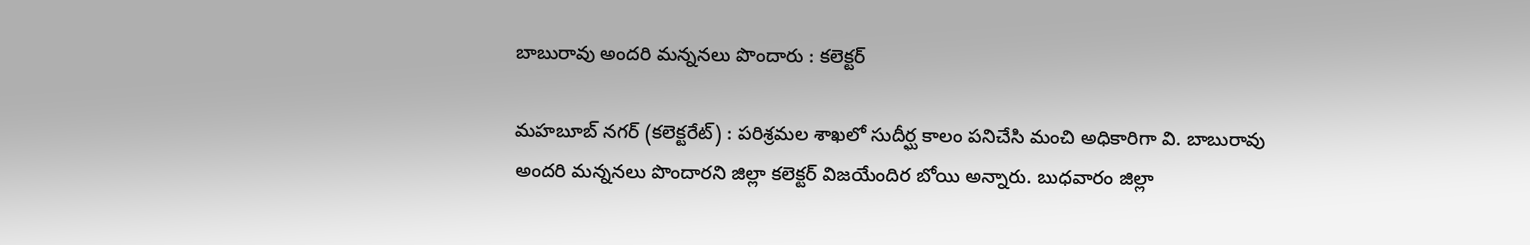బాబురావు అందరి మన్ననలు పొందారు : కలెక్టర్‌

మహబూబ్‌ నగర్‌ (కలెక్టరేట్‌) : పరిశ్రమల శాఖలో సుదీర్ఘ కాలం పనిచేసి మంచి అధికారిగా వి. బాబురావు అందరి మన్ననలు పొందారని జిల్లా కలెక్టర్‌ విజయేందిర బోయి అన్నారు. బుధవారం జిల్లా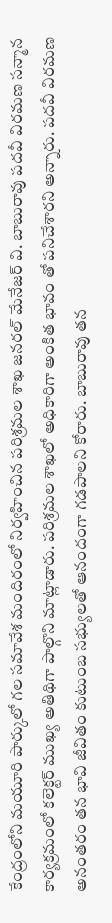కేంద్రంలోని మయూరి పార్కులో గల సమావేశ మందిరంలో నిర్వహించిన పరిశ్రమల శాఖ జనరల్‌ మేనేజర్‌ వి. బాబురావు పదవీ విరమణ సన్మాన కార్యక్రమంలో కలెక్టర్‌ ముఖ్య అతిథిగా పాల్గొని మాట్లాడారు. పరిశ్రమల శాఖలో అధికారిగా అంకిత భావం తో పనిచేశారని అన్నారు. పదవీ విరమణ అనంతరం తన భావి జీవితం కుటుంబ సభ్యులతో ఆనందంగా గడపాలని కోరారు. బాబురావు తన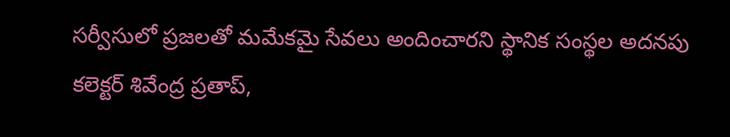సర్వీసులో ప్రజలతో మమేకమై సేవలు అందించారని స్థానిక సంస్థల అదనపు కలెక్టర్‌ శివేంద్ర ప్రతాప్‌,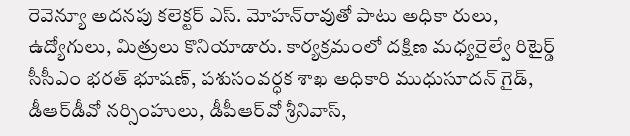రెవెన్యూ అదనపు కలెక్టర్‌ ఎస్‌. మోహన్‌రావుతో పాటు అధికా రులు, ఉద్యోగులు, మిత్రులు కొనియాడారు. కార్యక్రమంలో దక్షిణ మధ్యరైల్వే రిటైర్డ్‌ సీసీఎం భరత్‌ భూషణ్‌, పశుసంవర్ధక శాఖ అధికారి ముధుసూదన్‌ గైడ్‌, డీఆర్‌డీవో నర్సింహులు, డీపీఆర్‌వో శ్రీనివాస్‌,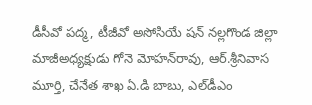డీసీవో పద్మ, టీజీవో అసోసియే షన్‌ నల్లగొండ జిల్లా మాజీఅధ్యక్షుడు గోనె మోహన్‌రావు, ఆర్‌.శ్రీనివాస మూర్తి, చేనేత శాఖ ఏ.డి బాబు, ఎల్‌డీఎం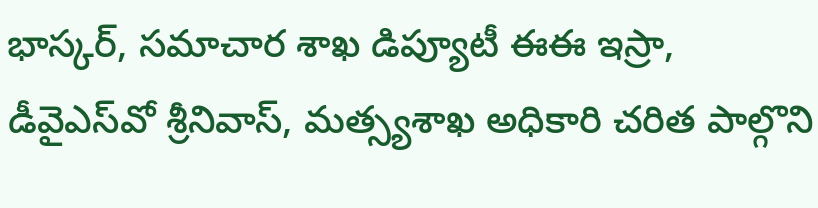భాస్కర్‌, సమాచార శాఖ డిప్యూటీ ఈఈ ఇస్రా, డీవైఎస్‌వో శ్రీనివాస్‌, మత్స్యశాఖ అధికారి చరిత పాల్గొని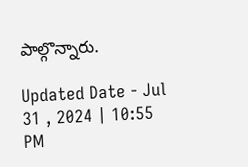పాల్గొన్నారు.

Updated Date - Jul 31 , 2024 | 10:55 PM